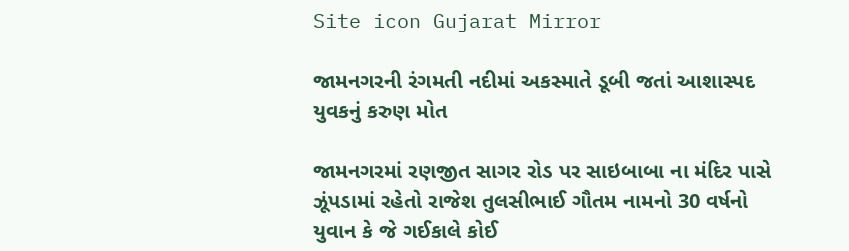Site icon Gujarat Mirror

જામનગરની રંગમતી નદીમાં અકસ્માતે ડૂબી જતાં આશાસ્પદ યુવકનું કરુણ મોત

જામનગરમાં રણજીત સાગર રોડ પર સાઇબાબા ના મંદિર પાસે ઝૂંપડામાં રહેતો રાજેશ તુલસીભાઈ ગૌતમ નામનો 30 વર્ષનો યુવાન કે જે ગઈકાલે કોઈ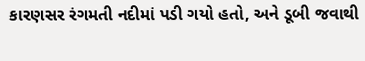કારણસર રંગમતી નદીમાં પડી ગયો હતો, અને ડૂબી જવાથી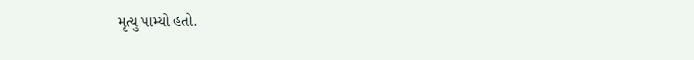મૃત્યુ પામ્યો હતો.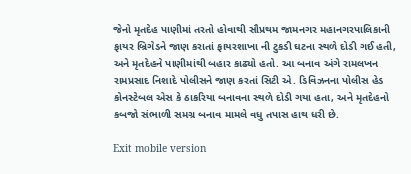જેનો મૃતદેહ પાણીમાં તરતો હોવાથી સૌપ્રથમ જામનગર મહાનગરપાલિકાની ફાયર બ્રિગેડને જાણ કરાતાં ફાયરશાખા ની ટુકડી ઘટના સ્થળે દોડી ગઈ હતી, અને મૃતદેહને પાણીમાંથી બહાર કાઢ્યો હતો. આ બનાવ અંગે રામલખન રામપ્રસાદ નિશાદે પોલીસને જાણ કરતાં સિટી એ. ડિવિઝનના પોલીસ હેડ કોનસ્ટેબલ એસ કે ઠાકરિયા બનાવના સ્થળે દોડી ગયા હતા, અને મૃતદેહનો કબજો સંભાળી સમગ્ર બનાવ મામલે વધુ તપાસ હાથ ધરી છે.

Exit mobile version